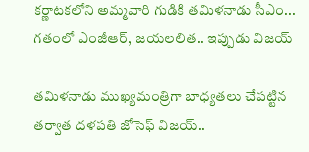కర్ణాటకలోని అమ్మవారి గుడికి తమిళనాడు సీఎం... గతంలో ఎంజీఆర్, జయలలిత.. ఇప్పుడు విజయ్

తమిళనాడు ముఖ్యమంత్రిగా బాధ్యతలు చేపట్టిన తర్వాత దళపతి జోసెఫ్ విజయ్..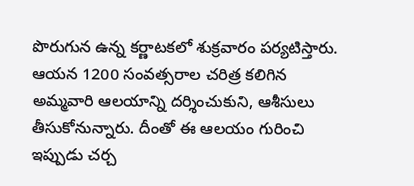పొరుగున ఉన్న కర్ణాటకలో శుక్రవారం పర్యటిస్తారు. ఆయన 1200 సంవత్సరాల చరిత్ర కలిగిన అమ్మవారి ఆలయాన్ని దర్శించుకుని, ఆశీసులు తీసుకోనున్నారు. దీంతో ఈ ఆలయం గురించి ఇప్పుడు చర్చ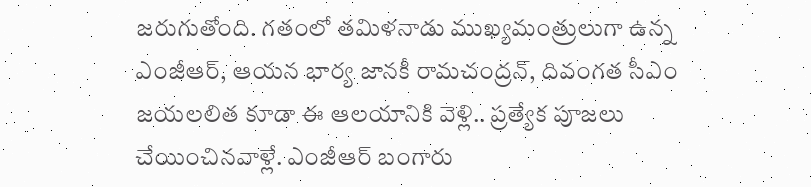జరుగుతోంది. గతంలో తమిళనాడు ముఖ్యమంత్రులుగా ఉన్న ఎంజీఆర్, ఆయన భార్య జానకీ రామచంద్రన్, దివంగత సీఎం జయలలిత కూడా ఈ ఆలయానికి వెళ్లి.. ప్రత్యేక పూజలు చేయించినవాళ్లే. ఎంజీఆర్ బంగారు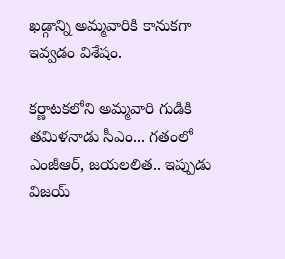ఖడ్గాన్ని అమ్మవారికి కానుకగా ఇవ్వడం విశేషం.

కర్ణాటకలోని అమ్మవారి గుడికి తమిళనాడు సీఎం... గతంలో ఎంజీఆర్, జయలలిత.. ఇప్పుడు విజయ్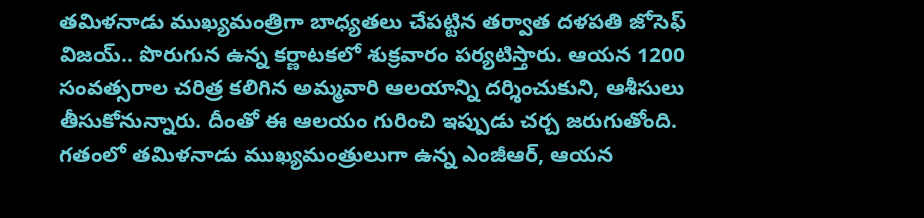తమిళనాడు ముఖ్యమంత్రిగా బాధ్యతలు చేపట్టిన తర్వాత దళపతి జోసెఫ్ విజయ్.. పొరుగున ఉన్న కర్ణాటకలో శుక్రవారం పర్యటిస్తారు. ఆయన 1200 సంవత్సరాల చరిత్ర కలిగిన అమ్మవారి ఆలయాన్ని దర్శించుకుని, ఆశీసులు తీసుకోనున్నారు. దీంతో ఈ ఆలయం గురించి ఇప్పుడు చర్చ జరుగుతోంది. గతంలో తమిళనాడు ముఖ్యమంత్రులుగా ఉన్న ఎంజీఆర్, ఆయన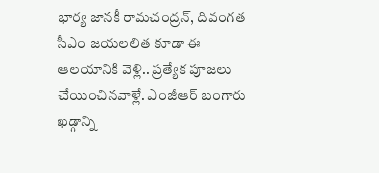భార్య జానకీ రామచంద్రన్, దివంగత సీఎం జయలలిత కూడా ఈ ఆలయానికి వెళ్లి.. ప్రత్యేక పూజలు చేయించినవాళ్లే. ఎంజీఆర్ బంగారు ఖడ్గాన్ని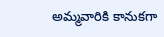అమ్మవారికి కానుకగా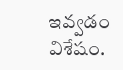ఇవ్వడం విశేషం.